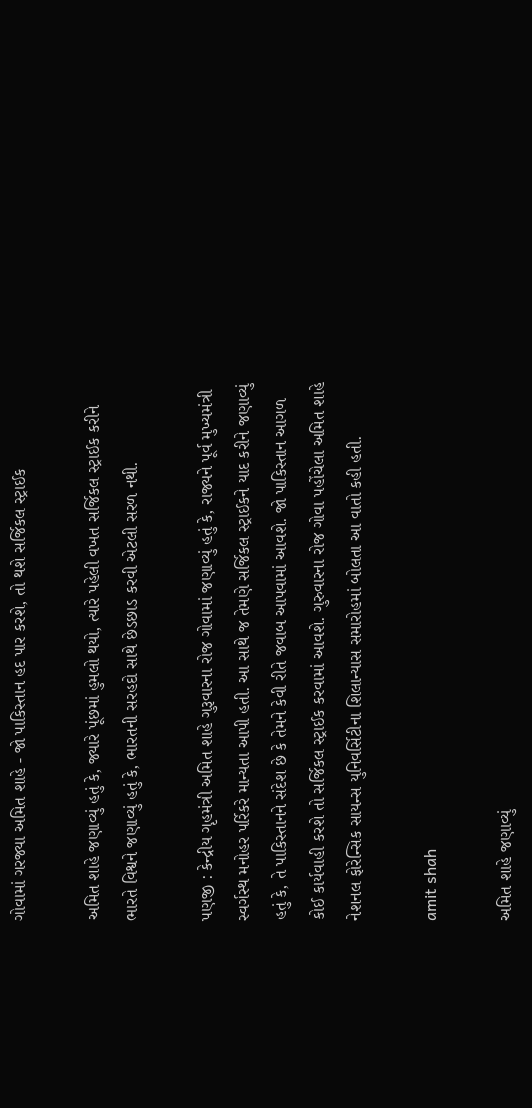ગોવામાં ગરજ્યા અમિત શાહે - જો પાકિસ્તાન હદ પાર કરશે, તો થશે સર્જિકલ સ્ટ્રાઈક

અમિત શાહે જણાવ્યું હતું કે, જ્યારે પૂંછમાં હુમલો થયો, ત્યારે પહેલી વખત સર્જિકલ સ્ટ્રાઈક કરીને ભારતે વિશ્વને જણાવ્યું હતું કે, ભારતની સરહદો સાથે છેડછાડ કરવી એટલી સરળ નથી.

પણજી : કેન્દ્રીય ગૃહમંત્રી અમિત શાહે ગુરૂવારના રોજ ગોવામાં જણાવ્યું હતું કે, રાજ્યને પૂર્વ મુખ્યમંત્રી સ્વર્ગસ્થ મનોહર પર્રિકરે માન્યતા આપી હતી. આ સાથે જ તેમણે સર્જિકલ સ્ટ્રાઈકને યાદ કરીને જણાવ્યું હતું કે, તે પાકિસ્તાનને સંદેશ છે કે તેમને કેવી રીતે જવાબ આપવામાં આવશે. જો પાકિસ્તાન આગળ કોઈ કાર્યવાહી કરશે તો સર્જિકલ સ્ટ્રાઈક કરવામાં આવશે. ગુરુવારના રોજ ગોવા પહોંચેલા અમિત શાહે નેશનલ ફોરેન્સિક સાયન્સ યુનિવર્સિટીના શિલાન્યાસ સમારોહમાં બોલતા આ વાતો કહી હતી.

amit shah

અમિત શાહે જણાવ્યું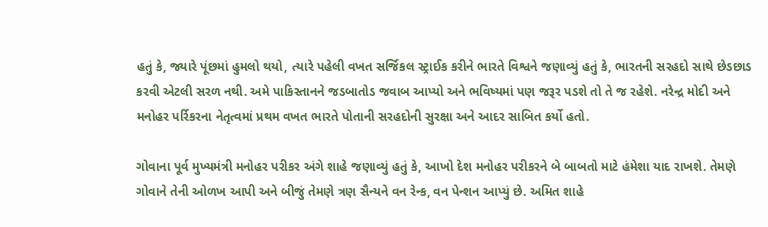હતું કે, જ્યારે પૂંછમાં હુમલો થયો, ત્યારે પહેલી વખત સર્જિકલ સ્ટ્રાઈક કરીને ભારતે વિશ્વને જણાવ્યું હતું કે, ભારતની સરહદો સાથે છેડછાડ કરવી એટલી સરળ નથી. અમે પાકિસ્તાનને જડબાતોડ જવાબ આપ્યો અને ભવિષ્યમાં પણ જરૂર પડશે તો તે જ રહેશે. નરેન્દ્ર મોદી અને મનોહર પર્રિકરના નેતૃત્વમાં પ્રથમ વખત ભારતે પોતાની સરહદોની સુરક્ષા અને આદર સાબિત કર્યો હતો.

ગોવાના પૂર્વ મુખ્યમંત્રી મનોહર પરીકર અંગે શાહે જણાવ્યું હતું કે, આખો દેશ મનોહર પરીકરને બે બાબતો માટે હંમેશા યાદ રાખશે. તેમણે ગોવાને તેની ઓળખ આપી અને બીજું તેમણે ત્રણ સૈન્યને વન રેન્ક, વન પેન્શન આપ્યું છે. અમિત શાહે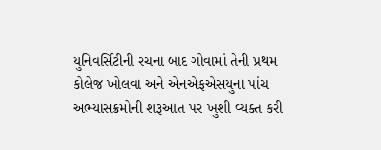યુનિવર્સિટીની રચના બાદ ગોવામાં તેની પ્રથમ કોલેજ ખોલવા અને એનએફએસયુના પાંચ અભ્યાસક્રમોની શરૂઆત પર ખુશી વ્યક્ત કરી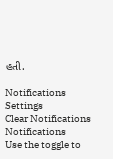હતી.

Notifications
Settings
Clear Notifications
Notifications
Use the toggle to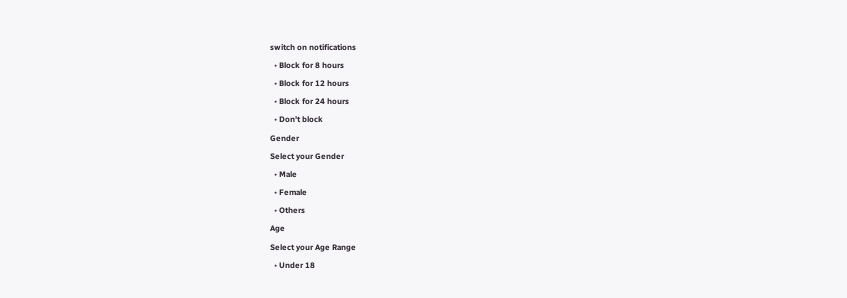switch on notifications
  • Block for 8 hours
  • Block for 12 hours
  • Block for 24 hours
  • Don't block
Gender
Select your Gender
  • Male
  • Female
  • Others
Age
Select your Age Range
  • Under 18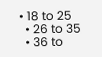• 18 to 25
  • 26 to 35
  • 36 to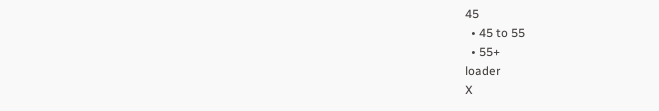45
  • 45 to 55
  • 55+
loader
X